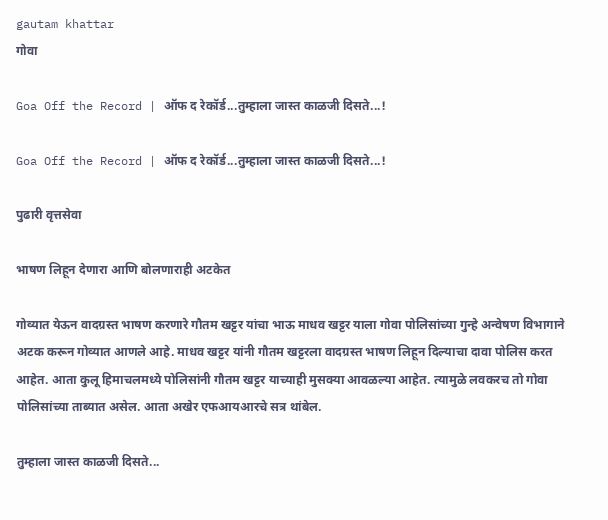gautam khattar
गोवा

Goa Off the Record | ऑफ द रेकॉर्ड...तुम्हाला जास्त काळजी दिसते...!

Goa Off the Record | ऑफ द रेकॉर्ड...तुम्हाला जास्त काळजी दिसते...!

पुढारी वृत्तसेवा

भाषण लिहून देणारा आणि बोलणाराही अटकेत

गोव्यात येऊन वादग्रस्त भाषण करणारे गौतम खट्टर यांचा भाऊ माधव खट्टर याला गोवा पोलिसांच्या गुन्हे अन्वेषण विभागाने अटक करून गोव्यात आणले आहे. माधव खट्टर यांनी गौतम खट्टरला वादग्रस्त भाषण लिहून दिल्याचा दावा पोलिस करत आहेत. आता कुलू हिमाचलमध्ये पोलिसांनी गौतम खट्टर याच्याही मुसक्या आवळल्या आहेत. त्यामुळे लवकरच तो गोवा पोलिसांच्या ताब्यात असेल. आता अखेर एफआयआरचे सत्र थांबेल.

तुम्हाला जास्त काळजी दिसते...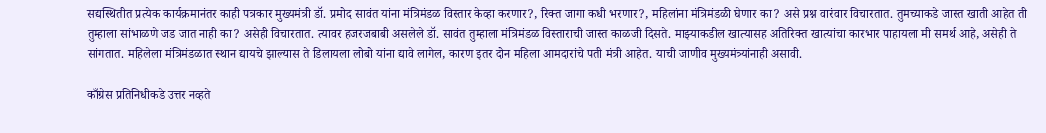सद्यस्थितीत प्रत्येक कार्यक्रमानंतर काही पत्रकार मुख्यमंत्री डॉ. प्रमोद सावंत यांना मंत्रिमंडळ विस्तार केव्हा करणार?, रिक्त जागा कधी भरणार?, महिलांना मंत्रिमंडळी घेणार का? असे प्रश्न वारंवार विचारतात. तुमच्याकडे जास्त खाती आहेत ती तुम्हाला सांभाळणे जड जात नाही का? असेही विचारतात. त्यावर हजरजबाबी असलेले डॉ. सावंत तुम्हाला मंत्रिमंडळ विस्ताराची जास्त काळजी दिसते. माझ्याकडील खात्यासह अतिरिक्त खात्यांचा कारभार पाहायला मी समर्थ आहे, असेही ते सांगतात. महिलेला मंत्रिमंडळात स्थान द्यायचे झाल्यास ते डिलायला लोबो यांना द्यावे लागेल, कारण इतर दोन महिला आमदारांचे पती मंत्री आहेत. याची जाणीव मुख्यमंत्र्यांनाही असावी.

काँग्रेस प्रतिनिधीकडे उत्तर नव्हते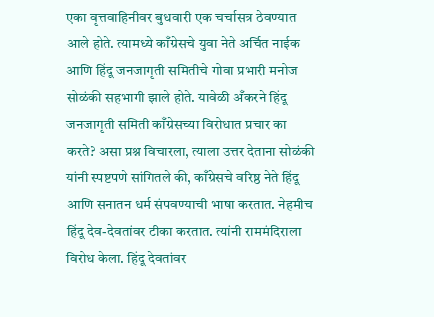एका वृत्तवाहिनीवर बुधवारी एक चर्चासत्र ठेवण्यात आले होते. त्यामध्ये काँग्रेसचे युवा नेते अर्चित नाईक आणि हिंदू जनजागृती समितीचे गोवा प्रभारी मनोज सोळंकी सहभागी झाले होते. यावेळी अँकरने हिंदू जनजागृती समिती काँग्रेसच्या विरोधात प्रचार का करते? असा प्रश्न विचारला, त्याला उत्तर देताना सोळंकी यांनी स्पष्टपणे सांगितले की, काँग्रेसचे वरिष्ठ नेते हिंदू आणि सनातन धर्म संपवण्याची भाषा करतात. नेहमीच हिंदू देव-देवतांवर टीका करतात. त्यांनी राममंदिराला विरोध केला. हिंदू देवतांवर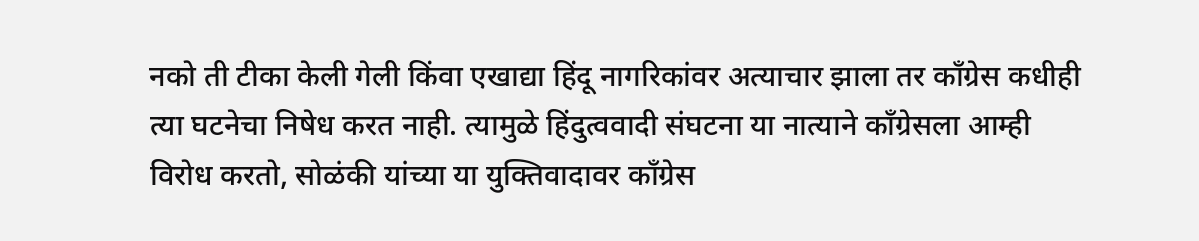नको ती टीका केली गेली किंवा एखाद्या हिंदू नागरिकांवर अत्याचार झाला तर काँग्रेस कधीही त्या घटनेचा निषेध करत नाही. त्यामुळे हिंदुत्ववादी संघटना या नात्याने काँग्रेसला आम्ही विरोध करतो, सोळंकी यांच्या या युक्तिवादावर काँग्रेस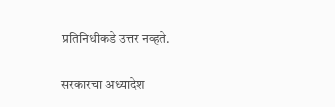प्रतिनिधीकडे उत्तर नव्हते.

सरकारचा अध्यादेश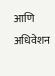आणि अधिवेशन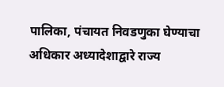पालिका, पंचायत निवडणुका घेण्याचा अधिकार अध्यादेशाद्वारे राज्य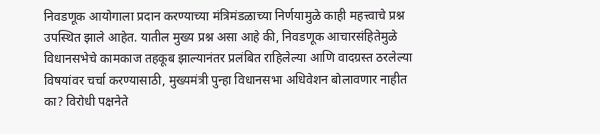निवडणूक आयोगाला प्रदान करण्याच्या मंत्रिमंडळाच्या निर्णयामुळे काही महत्त्वाचे प्रश्न उपस्थित झाले आहेत. यातील मुख्य प्रश्न असा आहे की, निवडणूक आचारसंहितेमुळे विधानसभेचे कामकाज तहकूब झाल्यानंतर प्रलंबित राहिलेल्या आणि वादग्रस्त ठरलेल्या विषयांवर चर्चा करण्यासाठी, मुख्यमंत्री पुन्हा विधानसभा अधिवेशन बोलावणार नाहीत का? विरोधी पक्षनेते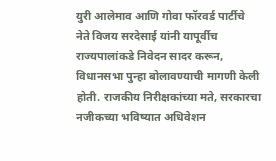युरी आलेमाव आणि गोवा फॉरवर्ड पार्टीचे नेते विजय सरदेसाई यांनी यापूर्वीच राज्यपालांकडे निवेदन सादर करून, विधानसभा पुन्हा बोलावण्याची मागणी केली होती. राजकीय निरीक्षकांच्या मते, सरकारचा नजीकच्या भविष्यात अधिवेशन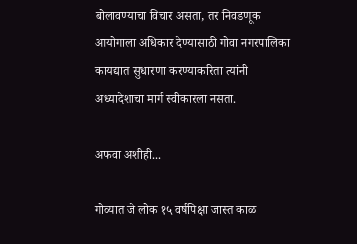बोलावण्याचा विचार असता, तर निवडणूक आयोगाला अधिकार देण्यासाठी गोवा नगरपालिका कायद्यात सुधारणा करण्याकरिता त्यांनी अध्यादेशाचा मार्ग स्वीकारला नसता.

अफवा अशीही...

गोव्यात जे लोक १५ वर्षपिक्षा जास्त काळ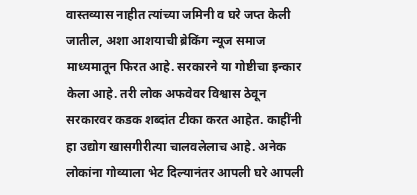वास्तव्यास नाहीत त्यांच्या जमिनी व घरे जप्त केली जातील, अशा आशयाची ब्रेकिंग न्यूज समाज माध्यमातून फिरत आहे. सरकारने या गोष्टीचा इन्कार केला आहे. तरी लोक अफवेवर विश्वास ठेवून सरकारवर कडक शब्दांत टीका करत आहेत. काहींनी हा उद्योग खासगीरीत्या चालवलेलाच आहे. अनेक लोकांना गोव्याला भेट दिल्यानंतर आपली घरे आपली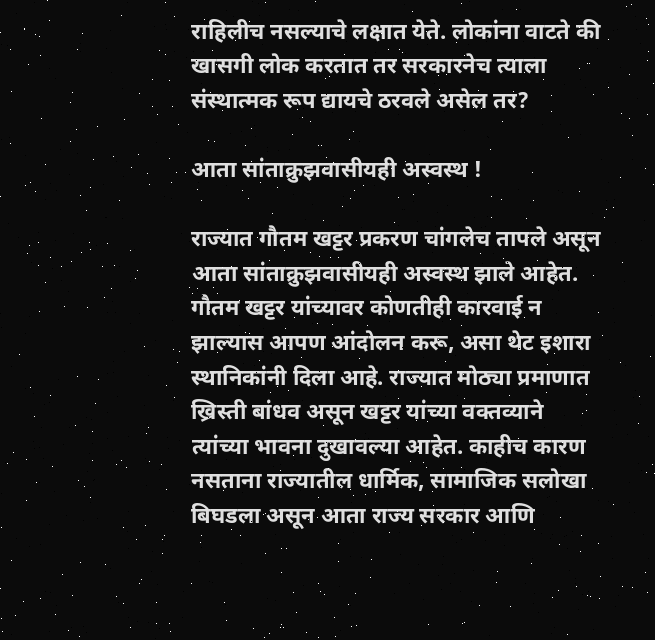राहिलीच नसल्याचे लक्षात येते. लोकांना वाटते की खासगी लोक करतात तर सरकारनेच त्याला संस्थात्मक रूप द्यायचे ठरवले असेल तर?

आता सांताक्रुझवासीयही अस्वस्थ !

राज्यात गौतम खट्टर प्रकरण चांगलेच तापले असून आता सांताक्रुझवासीयही अस्वस्थ झाले आहेत. गौतम खट्टर यांच्यावर कोणतीही कारवाई न झाल्यास आपण आंदोलन करू, असा थेट इशारा स्थानिकांनी दिला आहे. राज्यात मोठ्या प्रमाणात ख्रिस्ती बांधव असून खट्टर यांच्या वक्तव्याने त्यांच्या भावना दुखावल्या आहेत. काहीच कारण नसताना राज्यातील धार्मिक, सामाजिक सलोखा बिघडला असून आता राज्य सरकार आणि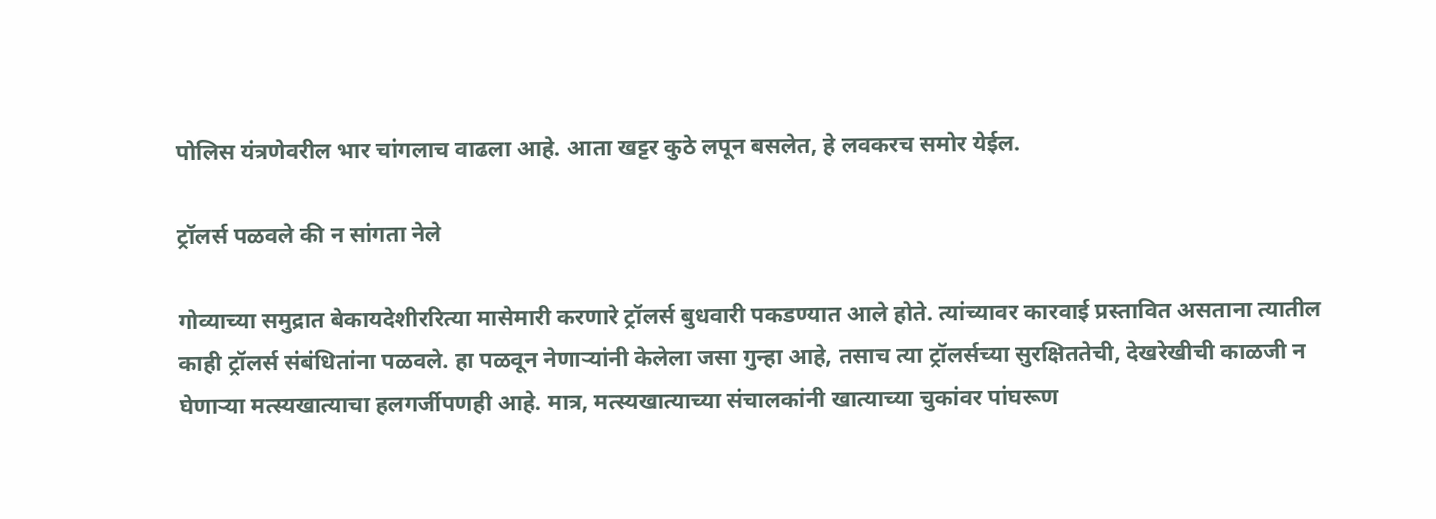पोलिस यंत्रणेवरील भार चांगलाच वाढला आहे. आता खट्टर कुठे लपून बसलेत, हे लवकरच समोर येईल.

ट्रॉलर्स पळवले की न सांगता नेले

गोव्याच्या समुद्रात बेकायदेशीररित्या मासेमारी करणारे ट्रॉलर्स बुधवारी पकडण्यात आले होते. त्यांच्यावर कारवाई प्रस्तावित असताना त्यातील काही ट्रॉलर्स संबंधितांना पळवले. हा पळवून नेणाऱ्यांनी केलेला जसा गुन्हा आहे, तसाच त्या ट्रॉलर्सच्या सुरक्षिततेची, देखरेखीची काळजी न घेणाऱ्या मत्स्यखात्याचा हलगर्जीपणही आहे. मात्र, मत्स्यखात्याच्या संचालकांनी खात्याच्या चुकांवर पांघरूण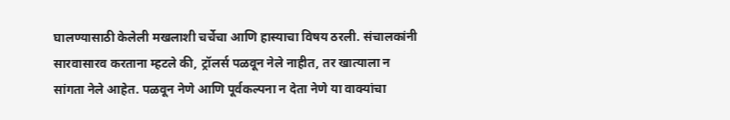घालण्यासाठी केलेली मखलाशी चर्चेचा आणि हास्याचा विषय ठरली. संचालकांनी सारवासारव करताना म्हटले की, ट्रॉलर्स पळवून नेले नाहीत, तर खात्याला न सांगता नेले आहेत. पळवून नेणे आणि पूर्वकल्पना न देता नेणे या वाक्यांचा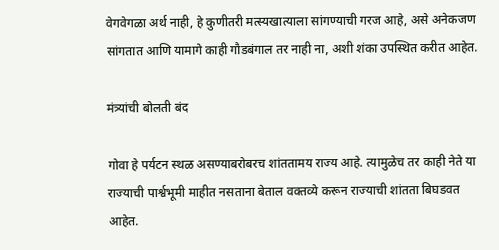वेगवेगळा अर्थ नाही, हे कुणीतरी मत्स्यखात्याला सांगण्याची गरज आहे, असे अनेकजण सांगतात आणि यामागे काही गौडबंगाल तर नाही ना, अशी शंका उपस्थित करीत आहेत.

मंत्र्यांची बोलती बंद

गोवा हे पर्यटन स्थळ असण्याबरोबरच शांततामय राज्य आहे. त्यामुळेच तर काही नेते या राज्याची पार्श्वभूमी माहीत नसताना बेताल वक्तव्ये करून राज्याची शांतता बिघडवत आहेत.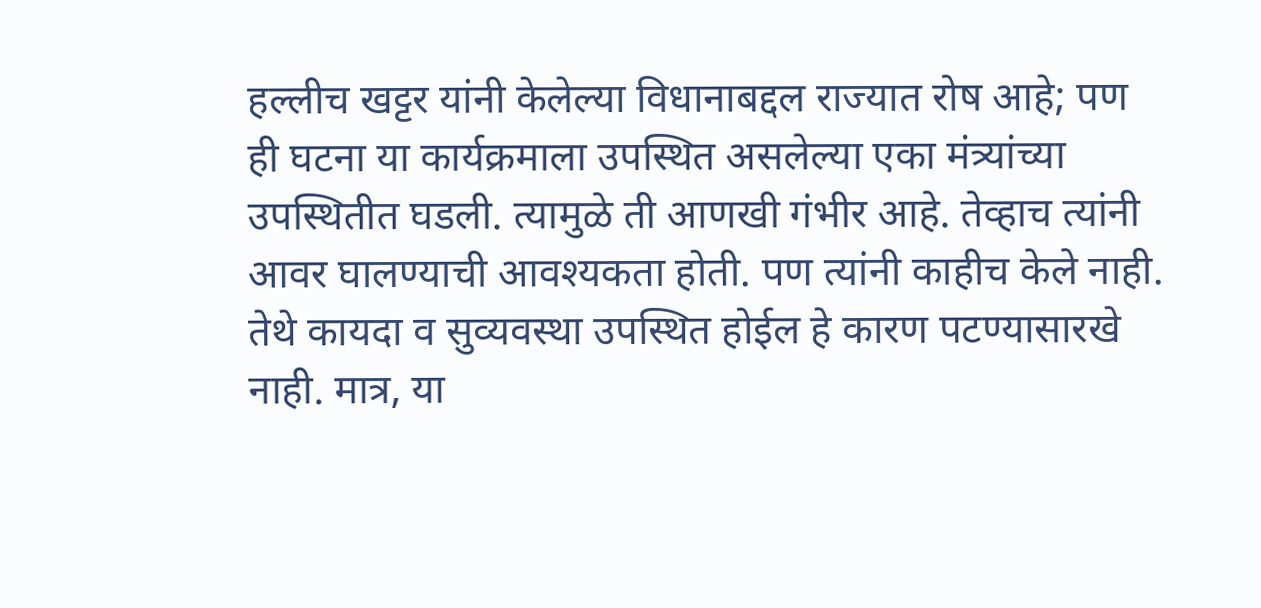हल्लीच खट्टर यांनी केलेल्या विधानाबद्दल राज्यात रोष आहे; पण ही घटना या कार्यक्रमाला उपस्थित असलेल्या एका मंत्र्यांच्या उपस्थितीत घडली. त्यामुळे ती आणखी गंभीर आहे. तेव्हाच त्यांनी आवर घालण्याची आवश्यकता होती. पण त्यांनी काहीच केले नाही. तेथे कायदा व सुव्यवस्था उपस्थित होईल हे कारण पटण्यासारखे नाही. मात्र, या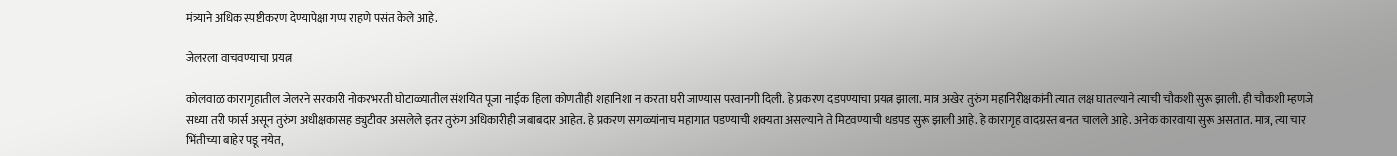मंत्र्याने अधिक स्पष्टीकरण देण्यापेक्षा गप्प राहणे पसंत केले आहे.

जेलरला वाचवण्याचा प्रयत्न

कोलवाळ कारागृहातील जेलरने सरकारी नोकरभरती घोटाळ्यातील संशयित पूजा नाईक हिला कोणतीही शहानिशा न करता घरी जाण्यास परवानगी दिली. हे प्रकरण दडपण्याचा प्रयत्न झाला. मात्र अखेर तुरुंग महानिरीक्षकांनी त्यात लक्ष घातल्याने त्याची चौकशी सुरू झाली. ही चौकशी म्हणजे सध्या तरी फार्स असून तुरुंग अधीक्षकासह ड्युटीवर असलेले इतर तुरुंग अधिकारीही जबाबदार आहेत. हे प्रकरण सगळ्यांनाच महागात पडण्याची शक्यता असल्याने ते मिटवण्याची धडपड सुरू झाली आहे. हे कारागृह वादग्रस्त बनत चालले आहे. अनेक कारवाया सुरू असतात. मात्र, त्या चार भिंतीच्या बाहेर पडू नयेत,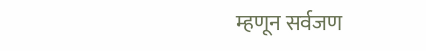म्हणून सर्वजण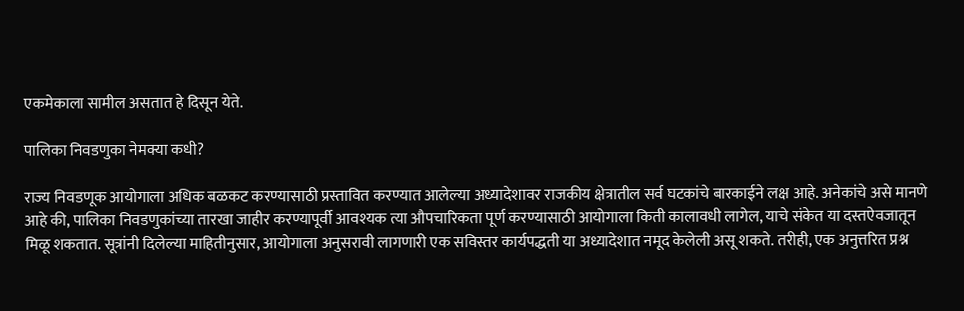एकमेकाला सामील असतात हे दिसून येते.

पालिका निवडणुका नेमक्या कधी?

राज्य निवडणूक आयोगाला अधिक बळकट करण्यासाठी प्रस्तावित करण्यात आलेल्या अध्यादेशावर राजकीय क्षेत्रातील सर्व घटकांचे बारकाईने लक्ष आहे. अनेकांचे असे मानणे आहे की, पालिका निवडणुकांच्या तारखा जाहीर करण्यापूर्वी आवश्यक त्या औपचारिकता पूर्ण करण्यासाठी आयोगाला किती कालावधी लागेल, याचे संकेत या दस्तऐवजातून मिळू शकतात. सूत्रांनी दिलेल्या माहितीनुसार, आयोगाला अनुसरावी लागणारी एक सविस्तर कार्यपद्धती या अध्यादेशात नमूद केलेली असू शकते. तरीही, एक अनुत्तरित प्रश्न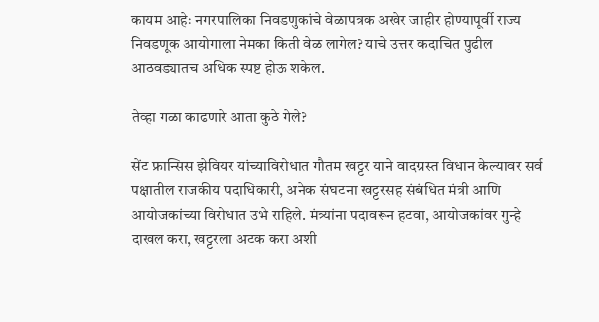कायम आहेः नगरपालिका निवडणुकांचे वेळापत्रक अखेर जाहीर होण्यापूर्वी राज्य निवडणूक आयोगाला नेमका किती वेळ लागेल? याचे उत्तर कदाचित पुढील आठवड्यातच अधिक स्पष्ट होऊ शकेल.

तेव्हा गळा काढणारे आता कुठे गेले?

सेंट फ्रान्सिस झेवियर यांच्याविरोधात गौतम खट्टर याने वादग्रस्त विधान केल्यावर सर्व पक्षातील राजकीय पदाधिकारी, अनेक संघटना खट्टरसह संबंधित मंत्री आणि आयोजकांच्या विरोधात उभे राहिले. मंत्र्यांना पदावरून हटवा, आयोजकांवर गुन्हे दाखल करा, खट्टरला अटक करा अशी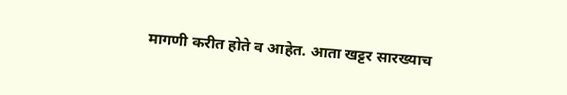मागणी करीत होते व आहेत. आता खट्टर सारख्याच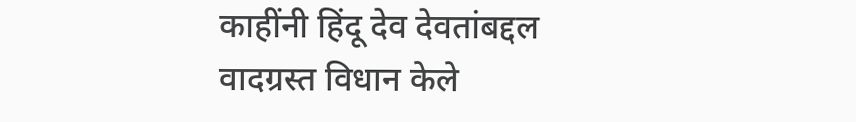काहींनी हिंदू देव देवतांबद्दल वादग्रस्त विधान केले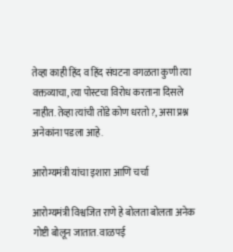तेव्हा काही हिंद व हिंद संघटना वगळता कुणी त्या वक्तव्याचा, त्या पोस्टचा विरोध करताना दिसले नाहीत. तेव्हा त्यांची तोंडे कोण धरतो?, असा प्रश्न अनेकांना पडला आहे.

आरोग्यमंत्री यांचा इशारा आणि चर्चा

आरोग्यमंत्री विश्वजित राणे हे बोलता बोलता अनेक गोष्टी बोलून जातात. वाळपई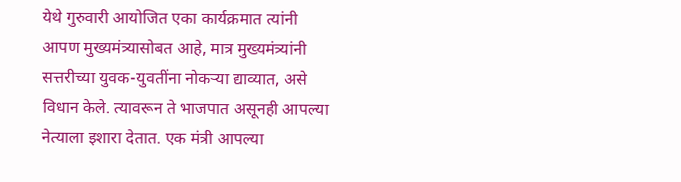येथे गुरुवारी आयोजित एका कार्यक्रमात त्यांनी आपण मुख्यमंत्र्यासोबत आहे, मात्र मुख्यमंत्र्यांनी सत्तरीच्या युवक-युवतींना नोकऱ्या द्याव्यात, असे विधान केले. त्यावरून ते भाजपात असूनही आपल्या नेत्याला इशारा देतात. एक मंत्री आपल्या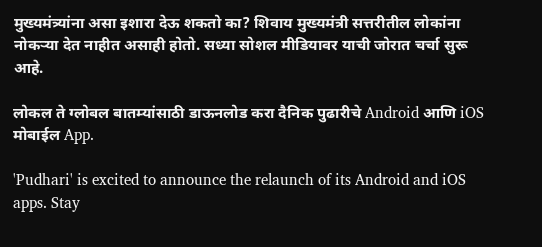मुख्यमंत्र्यांना असा इशारा देऊ शकतो का? शिवाय मुख्यमंत्री सत्तरीतील लोकांना नोकऱ्या देत नाहीत असाही होतो. सध्या सोशल मीडियावर याची जोरात चर्चा सुरू आहे.

लोकल ते ग्लोबल बातम्यांसाठी डाऊनलोड करा दैनिक पुढारीचे Android आणि iOS मोबाईल App.

'Pudhari' is excited to announce the relaunch of its Android and iOS apps. Stay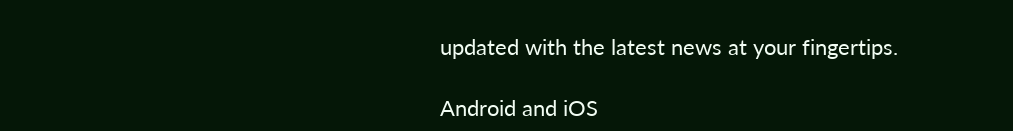updated with the latest news at your fingertips.

Android and iOS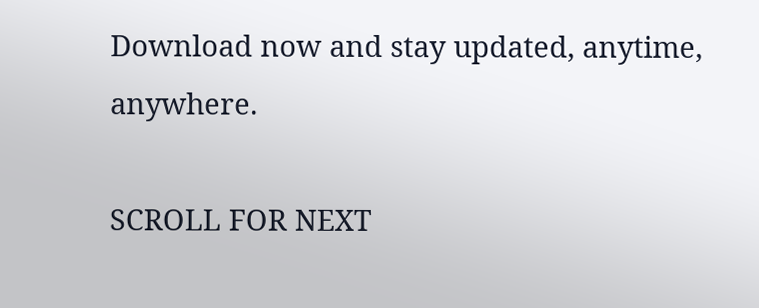Download now and stay updated, anytime, anywhere.

SCROLL FOR NEXT